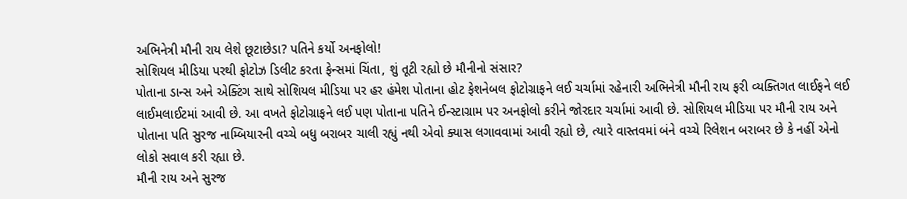અભિનેત્રી મૌની રાય લેશે છૂટાછેડા? પતિને કર્યો અનફોલો!
સોશિયલ મીડિયા પરથી ફોટોઝ ડિલીટ કરતા ફેન્સમાં ચિંતા, શું તૂટી રહ્યો છે મૌનીનો સંસાર?
પોતાના ડાન્સ અને એક્ટિંગ સાથે સોશિયલ મીડિયા પર હર હંમેશ પોતાના હોટ ફેશનેબલ ફોટોગ્રાફને લઈ ચર્ચામાં રહેનારી અભિનેત્રી મૌની રાય ફરી વ્યક્તિગત લાઈફને લઈ લાઈમલાઈટમાં આવી છે. આ વખતે ફોટોગ્રાફને લઈ પણ પોતાના પતિને ઈન્સ્ટાગ્રામ પર અનફોલો કરીને જોરદાર ચર્ચામાં આવી છે. સોશિયલ મીડિયા પર મૌની રાય અને પોતાના પતિ સુરજ નામ્બિયારની વચ્ચે બધુ બરાબર ચાલી રહ્યું નથી એવો ક્યાસ લગાવવામાં આવી રહ્યો છે, ત્યારે વાસ્તવમાં બંને વચ્ચે રિલેશન બરાબર છે કે નહીં એનો લોકો સવાલ કરી રહ્યા છે.
મૌની રાય અને સુરજ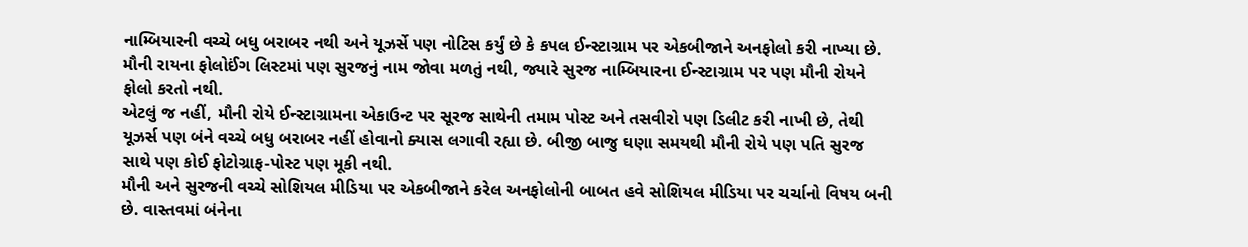નામ્બિયારની વચ્ચે બધુ બરાબર નથી અને યૂઝર્સે પણ નોટિસ કર્યું છે કે કપલ ઈન્સ્ટાગ્રામ પર એકબીજાને અનફોલો કરી નાખ્યા છે. મૌની રાયના ફોલોઈંગ લિસ્ટમાં પણ સુરજનું નામ જોવા મળતું નથી, જ્યારે સુરજ નામ્બિયારના ઈન્સ્ટાગ્રામ પર પણ મૌની રોયને ફોલો કરતો નથી.
એટલું જ નહીં, મૌની રોયે ઈન્સ્ટાગ્રામના એકાઉન્ટ પર સૂરજ સાથેની તમામ પોસ્ટ અને તસવીરો પણ ડિલીટ કરી નાખી છે, તેથી યૂઝર્સ પણ બંને વચ્ચે બધુ બરાબર નહીં હોવાનો ક્યાસ લગાવી રહ્યા છે. બીજી બાજુ ઘણા સમયથી મૌની રોયે પણ પતિ સુરજ સાથે પણ કોઈ ફોટોગ્રાફ-પોસ્ટ પણ મૂકી નથી.
મૌની અને સુરજની વચ્ચે સોશિયલ મીડિયા પર એકબીજાને કરેલ અનફોલોની બાબત હવે સોશિયલ મીડિયા પર ચર્ચાનો વિષય બની છે. વાસ્તવમાં બંનેના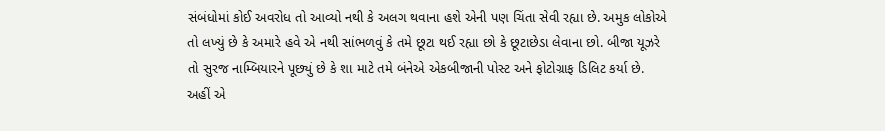સંબંધોમાં કોઈ અવરોધ તો આવ્યો નથી કે અલગ થવાના હશે એની પણ ચિંતા સેવી રહ્યા છે. અમુક લોકોએ તો લખ્યું છે કે અમારે હવે એ નથી સાંભળવું કે તમે છૂટા થઈ રહ્યા છો કે છૂટાછેડા લેવાના છો. બીજા યૂઝરે તો સુરજ નામ્બિયારને પૂછ્યું છે કે શા માટે તમે બંનેએ એકબીજાની પોસ્ટ અને ફોટોગ્રાફ ડિલિટ કર્યા છે.
અહીં એ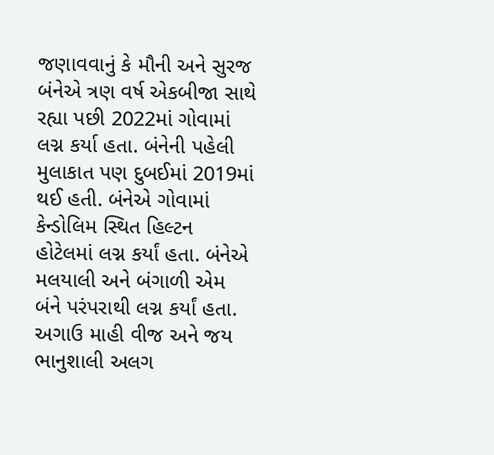જણાવવાનું કે મૌની અને સુરજ બંનેએ ત્રણ વર્ષ એકબીજા સાથે રહ્યા પછી 2022માં ગોવામાં લગ્ન કર્યા હતા. બંનેની પહેલી મુલાકાત પણ દુબઈમાં 2019માં થઈ હતી. બંનેએ ગોવામાં કેન્ડોલિમ સ્થિત હિલ્ટન હોટેલમાં લગ્ન કર્યાં હતા. બંનેએ મલયાલી અને બંગાળી એમ બંને પરંપરાથી લગ્ન કર્યાં હતા. અગાઉ માહી વીજ અને જય ભાનુશાલી અલગ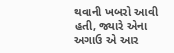થવાની ખબરો આવી હતી, જ્યારે એના અગાઉ એ આર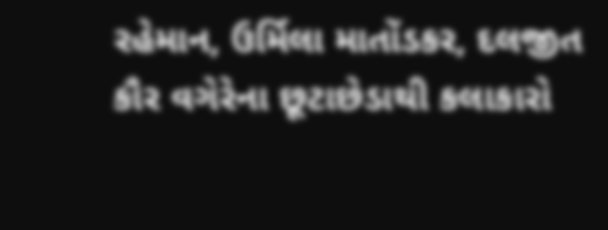રહેમાન, ઉર્મિલા માતોંડકર, દલજીત કૌર વગેરેના છૂટાછેડાથી કલાકારો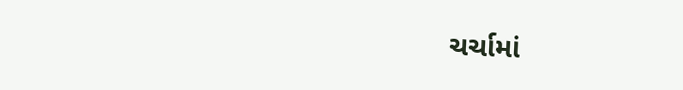ચર્ચામાં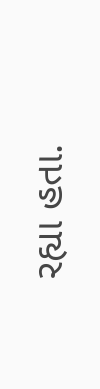રહ્યા હતા.